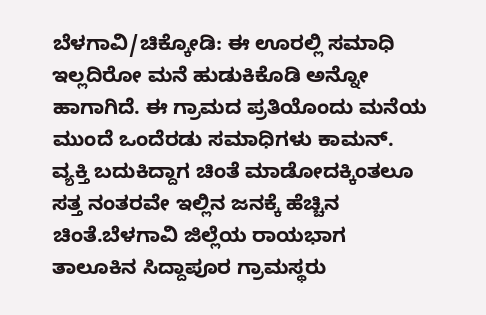ಬೆಳಗಾವಿ/ಚಿಕ್ಕೋಡಿ: ಈ ಊರಲ್ಲಿ ಸಮಾಧಿ ಇಲ್ಲದಿರೋ ಮನೆ ಹುಡುಕಿಕೊಡಿ ಅನ್ನೋ ಹಾಗಾಗಿದೆ. ಈ ಗ್ರಾಮದ ಪ್ರತಿಯೊಂದು ಮನೆಯ ಮುಂದೆ ಒಂದೆರಡು ಸಮಾಧಿಗಳು ಕಾಮನ್. ವ್ಯಕ್ತಿ ಬದುಕಿದ್ದಾಗ ಚಿಂತೆ ಮಾಡೋದಕ್ಕಿಂತಲೂ ಸತ್ತ ನಂತರವೇ ಇಲ್ಲಿನ ಜನಕ್ಕೆ ಹೆಚ್ಚಿನ ಚಿಂತೆ.ಬೆಳಗಾವಿ ಜಿಲ್ಲೆಯ ರಾಯಭಾಗ ತಾಲೂಕಿನ ಸಿದ್ದಾಪೂರ ಗ್ರಾಮಸ್ಥರು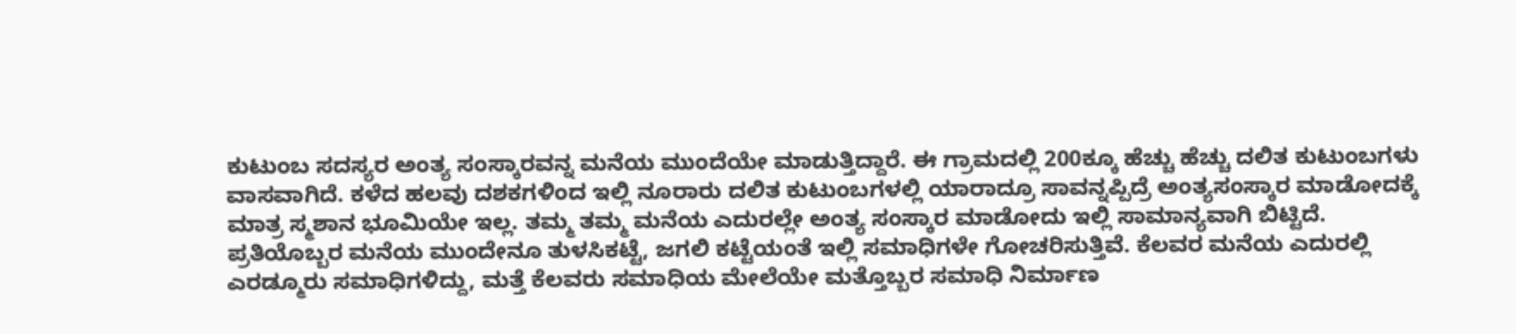ಕುಟುಂಬ ಸದಸ್ಯರ ಅಂತ್ಯ ಸಂಸ್ಕಾರವನ್ನ ಮನೆಯ ಮುಂದೆಯೇ ಮಾಡುತ್ತಿದ್ದಾರೆ. ಈ ಗ್ರಾಮದಲ್ಲಿ 200ಕ್ಕೂ ಹೆಚ್ಚು ಹೆಚ್ಚು ದಲಿತ ಕುಟುಂಬಗಳು ವಾಸವಾಗಿದೆ. ಕಳೆದ ಹಲವು ದಶಕಗಳಿಂದ ಇಲ್ಲಿ ನೂರಾರು ದಲಿತ ಕುಟುಂಬಗಳಲ್ಲಿ ಯಾರಾದ್ರೂ ಸಾವನ್ನಪ್ಪಿದ್ರೆ ಅಂತ್ಯಸಂಸ್ಕಾರ ಮಾಡೋದಕ್ಕೆ ಮಾತ್ರ ಸ್ಮಶಾನ ಭೂಮಿಯೇ ಇಲ್ಲ. ತಮ್ಮ ತಮ್ಮ ಮನೆಯ ಎದುರಲ್ಲೇ ಅಂತ್ಯ ಸಂಸ್ಕಾರ ಮಾಡೋದು ಇಲ್ಲಿ ಸಾಮಾನ್ಯವಾಗಿ ಬಿಟ್ಟಿದೆ. ಪ್ರತಿಯೊಬ್ಬರ ಮನೆಯ ಮುಂದೇನೂ ತುಳಸಿಕಟ್ಟೆ, ಜಗಲಿ ಕಟ್ಟೆಯಂತೆ ಇಲ್ಲಿ ಸಮಾಧಿಗಳೇ ಗೋಚರಿಸುತ್ತಿವೆ. ಕೆಲವರ ಮನೆಯ ಎದುರಲ್ಲಿ ಎರಡ್ಮೂರು ಸಮಾಧಿಗಳಿದ್ದು, ಮತ್ತೆ ಕೆಲವರು ಸಮಾಧಿಯ ಮೇಲೆಯೇ ಮತ್ತೊಬ್ಬರ ಸಮಾಧಿ ನಿರ್ಮಾಣ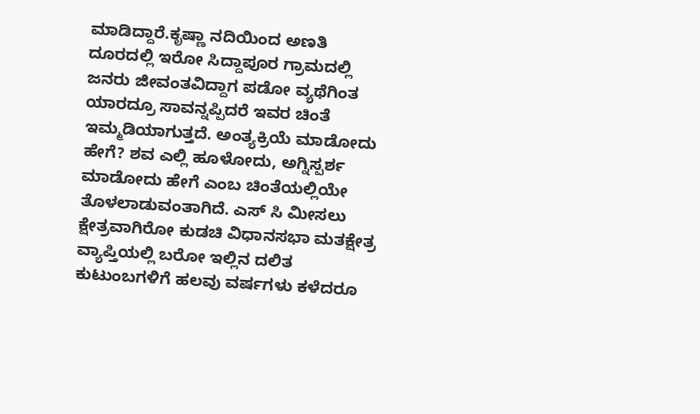ಮಾಡಿದ್ದಾರೆ.ಕೃಷ್ಣಾ ನದಿಯಿಂದ ಅಣತಿ ದೂರದಲ್ಲಿ ಇರೋ ಸಿದ್ದಾಪೂರ ಗ್ರಾಮದಲ್ಲಿ ಜನರು ಜೀವಂತವಿದ್ದಾಗ ಪಡೋ ವ್ಯಥೆಗಿಂತ ಯಾರದ್ರೂ ಸಾವನ್ನಪ್ಪಿದರೆ ಇವರ ಚಿಂತೆ ಇಮ್ಮಡಿಯಾಗುತ್ತದೆ. ಅಂತ್ಯಕ್ರಿಯೆ ಮಾಡೋದು ಹೇಗೆ? ಶವ ಎಲ್ಲಿ ಹೂಳೋದು, ಅಗ್ನಿಸ್ಪರ್ಶ ಮಾಡೋದು ಹೇಗೆ ಎಂಬ ಚಿಂತೆಯಲ್ಲಿಯೇ ತೊಳಲಾಡುವಂತಾಗಿದೆ. ಎಸ್ ಸಿ ಮೀಸಲು ಕ್ಷೇತ್ರವಾಗಿರೋ ಕುಡಚಿ ವಿಧಾನಸಭಾ ಮತಕ್ಷೇತ್ರ ವ್ಯಾಪ್ತಿಯಲ್ಲಿ ಬರೋ ಇಲ್ಲಿನ ದಲಿತ ಕುಟುಂಬಗಳಿಗೆ ಹಲವು ವರ್ಷಗಳು ಕಳೆದರೂ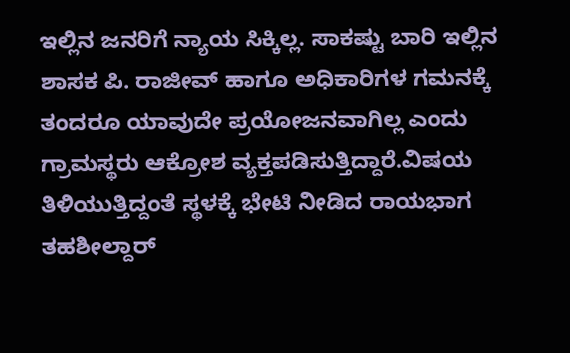ಇಲ್ಲಿನ ಜನರಿಗೆ ನ್ಯಾಯ ಸಿಕ್ಕಿಲ್ಲ. ಸಾಕಷ್ಟು ಬಾರಿ ಇಲ್ಲಿನ ಶಾಸಕ ಪಿ. ರಾಜೀವ್ ಹಾಗೂ ಅಧಿಕಾರಿಗಳ ಗಮನಕ್ಕೆ ತಂದರೂ ಯಾವುದೇ ಪ್ರಯೋಜನವಾಗಿಲ್ಲ ಎಂದು ಗ್ರಾಮಸ್ಥರು ಆಕ್ರೋಶ ವ್ಯಕ್ತಪಡಿಸುತ್ತಿದ್ದಾರೆ.ವಿಷಯ ತಿಳಿಯುತ್ತಿದ್ದಂತೆ ಸ್ಥಳಕ್ಕೆ ಭೇಟಿ ನೀಡಿದ ರಾಯಭಾಗ ತಹಶೀಲ್ದಾರ್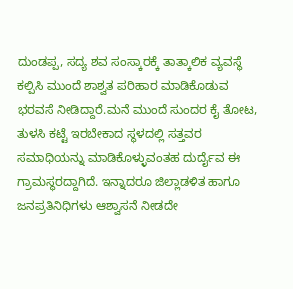ದುಂಡಪ್ಪ, ಸದ್ಯ ಶವ ಸಂಸ್ಕಾರಕ್ಕೆ ತಾತ್ಕಾಲಿಕ ವ್ಯವಸ್ಥೆ ಕಲ್ಪಿಸಿ ಮುಂದೆ ಶಾಶ್ವತ ಪರಿಹಾರ ಮಾಡಿಕೊಡುವ ಭರವಸೆ ನೀಡಿದ್ದಾರೆ.ಮನೆ ಮುಂದೆ ಸುಂದರ ಕೈ ತೋಟ, ತುಳಸಿ ಕಟ್ಟೆ ಇರಬೇಕಾದ ಸ್ಥಳದಲ್ಲಿ ಸತ್ತವರ ಸಮಾಧಿಯನ್ನು ಮಾಡಿಕೊಳ್ಳುವಂತಹ ದುರ್ದೈವ ಈ ಗ್ರಾಮಸ್ಥರದ್ದಾಗಿದೆ. ಇನ್ನಾದರೂ ಜಿಲ್ಲಾಡಳಿತ ಹಾಗೂ ಜನಪ್ರತಿನಿಧಿಗಳು ಆಶ್ವಾಸನೆ ನೀಡದೇ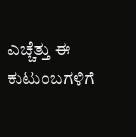ಎಚ್ಚೆತ್ತು ಈ ಕುಟುಂಬಗಳಿಗೆ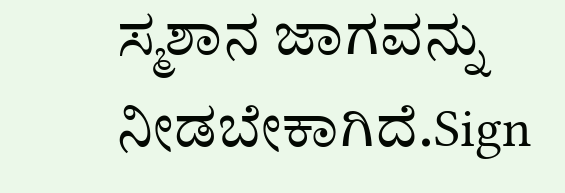ಸ್ಮಶಾನ ಜಾಗವನ್ನು ನೀಡಬೇಕಾಗಿದೆ.Sign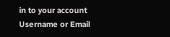in to your account
Username or Email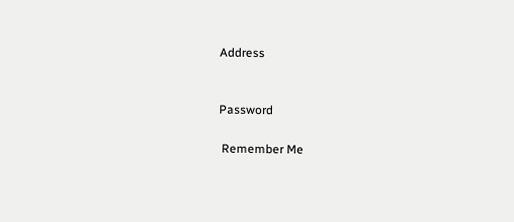Address


Password

 Remember Me